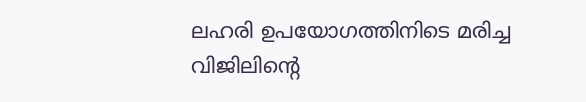ലഹരി ഉപയോഗത്തിനിടെ മരിച്ച വിജിലിന്‍റെ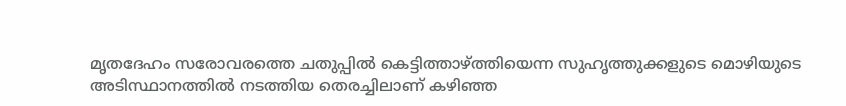മൃതദേഹം സരോവരത്തെ ചതുപ്പില്‍ കെട്ടിത്താഴ്ത്തിയെന്ന സുഹൃത്തുക്കളുടെ മൊഴിയുടെ അടിസ്ഥാനത്തില്‍ നടത്തിയ തെരച്ചിലാണ് കഴിഞ്ഞ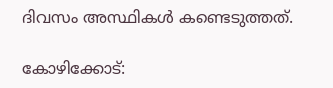ദിവസം അസ്ഥികള്‍ കണ്ടെടുത്തത്.

കോഴിക്കോട്: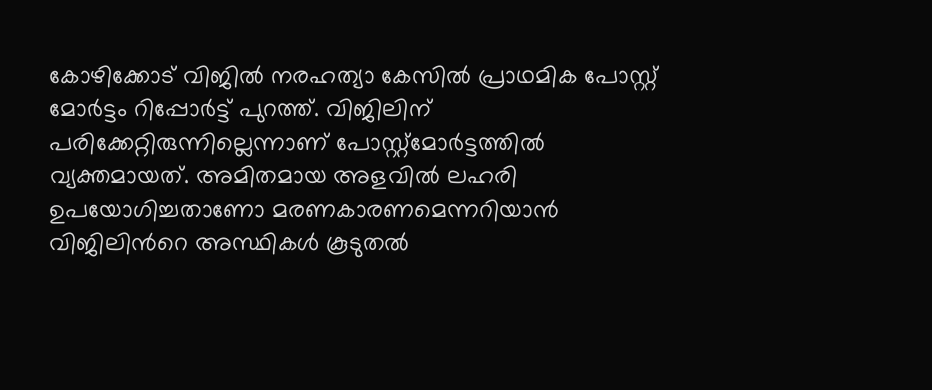കോഴിക്കോട് വിജില്‍ നരഹത്യാ കേസില്‍ പ്രാഥമിക പോസ്റ്റ് മോര്‍ട്ടം റിപ്പോര്‍ട്ട് പുറത്ത്. വിജിലിന് പരിക്കേറ്റിരുന്നില്ലെന്നാണ് പോസ്റ്റ്മോ‌ര്‍ട്ടത്തില്‍ വ്യക്തമായത്. അമിതമായ അളവില്‍ ലഹരി ഉപയോഗിച്ചതാണോ മരണകാരണമെന്നറിയാന്‍ വിജിലിന്‍റെ അസ്ഥികള്‍ കൂടുതല്‍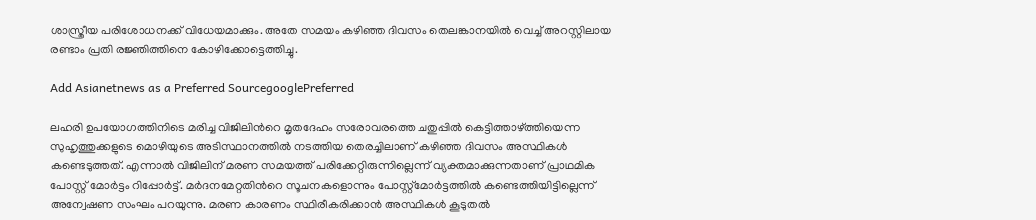ശാസ്ത്രീയ പരിശോധനക്ക് വിധേയമാക്കും. അതേ സമയം കഴിഞ്ഞ ദിവസം തെലങ്കാനയില്‍ വെച്ച് അറസ്റ്റിലായ രണ്ടാം പ്രതി രജ്ഞിത്തിനെ കോഴിക്കോട്ടെത്തിച്ചു.

Add Asianetnews as a Preferred SourcegooglePreferred

ലഹരി ഉപയോഗത്തിനിടെ മരിച്ച വിജിലിന്‍റെ മൃതദേഹം സരോവരത്തെ ചതുപ്പില്‍ കെട്ടിത്താഴ്ത്തിയെന്ന സുഹൃത്തുക്കളുടെ മൊഴിയുടെ അടിസ്ഥാനത്തില്‍ നടത്തിയ തെരച്ചിലാണ് കഴിഞ്ഞ ദിവസം അസ്ഥികള്‍ കണ്ടെടുത്തത്. എന്നാല്‍ വിജിലിന് മരണ സമയത്ത് പരിക്കേറ്റിരുന്നില്ലെന്ന് വ്യക്തമാക്കുന്നതാണ് പ്രാഥമിക പോസ്റ്റ് മോര്‍ട്ടം റിപ്പോര്‍ട്ട്. മര്‍ദനമേറ്റതിന്‍റെ സൂചനകളൊന്നും പോസ്റ്റ്മോര്‍ട്ടത്തില്‍ കണ്ടെത്തിയിട്ടില്ലെന്ന് അന്വേഷണ സംഘം പറയുന്നു. മരണ കാരണം സ്ഥിരീകരിക്കാന്‍ അസ്ഥികള്‍ കൂടുതല്‍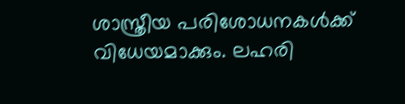ശാസ്ത്രീയ പരിശോധനകള്‍ക്ക് വിധേയമാക്കും. ലഹരി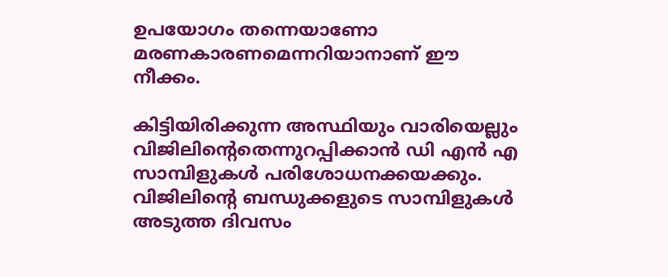ഉപയോഗം തന്നെയാണോ മരണകാരണമെന്നറിയാനാണ് ഈ നീക്കം.

കിട്ടിയിരിക്കുന്ന അസ്ഥിയും വാരിയെല്ലും വിജിലിന്‍റെതെന്നുറപ്പിക്കാന്‍ ഡി എന്‍ എ സാമ്പിളുകള്‍ പരിശോധനക്കയക്കും. വിജിലിന്‍റെ ബന്ധുക്കളുടെ സാമ്പിളുകള്‍ അടുത്ത ദിവസം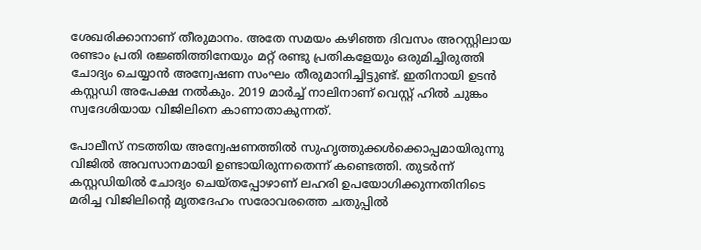ശേഖരിക്കാനാണ് തീരുമാനം. അതേ സമയം കഴിഞ്ഞ ദിവസം അറസ്റ്റിലായ രണ്ടാം പ്രതി രജ്ഞിത്തിനേയും മറ്റ് രണ്ടു പ്രതികളേയും ഒരുമിച്ചിരുത്തി ചോദ്യം ചെയ്യാന്‍ അന്വേഷണ സംഘം തീരുമാനിച്ചിട്ടുണ്ട്. ഇതിനായി ഉടന്‍ കസ്റ്റഡി അപേക്ഷ നല്‍കും. 2019 മാര്‍ച്ച് നാലിനാണ് വെസ്റ്റ് ഹില്‍ ചുങ്കം സ്വദേശിയായ വിജിലിനെ കാണാതാകുന്നത്.

പോലീസ് നടത്തിയ അന്വേഷണത്തില്‍ സുഹൃത്തുക്കള്‍ക്കൊപ്പമായിരുന്നു വിജില്‍ അവസാനമായി ഉണ്ടായിരുന്നതെന്ന് കണ്ടെത്തി. തുടര്‍ന്ന് കസ്റ്റഡിയില്‍ ചോദ്യം ചെയ്തപ്പോഴാണ് ലഹരി ഉപയോഗിക്കുന്നതിനിടെ മരിച്ച വിജിലിന്‍റെ മൃതദേഹം സരോവരത്തെ ചതുപ്പില്‍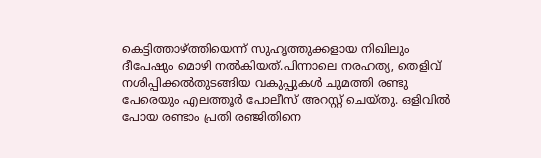കെട്ടിത്താഴ്ത്തിയെന്ന് സുഹൃത്തുക്കളായ നിഖിലും ദീപേഷും മൊഴി നല്‍കിയത്.പിന്നാലെ നരഹത്യ, തെളിവ് നശിപ്പിക്കല്‍തുടങ്ങിയ വകുപ്പുകള്‍ ചുമത്തി രണ്ടു പേരെയും എലത്തൂര്‍ പോലീസ് അറസ്റ്റ് ചെയ്തു. ഒളിവില്‍ പോയ രണ്ടാം പ്രതി രഞ്ജിതിനെ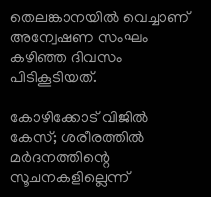തെലങ്കാനയില്‍ വെച്ചാണ് അന്വേഷണ സംഘം കഴിഞ്ഞ ദിവസം പിടികൂടിയത്.

കോഴിക്കോട് വിജിൽ കേസ്; ശരീരത്തിൽ മർദനത്തിന്റെ സൂചനകളില്ലെന്ന്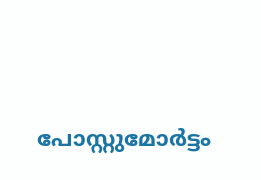പോസ്റ്റുമോർട്ടം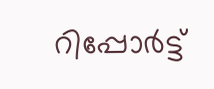റിപ്പോർട്ട്